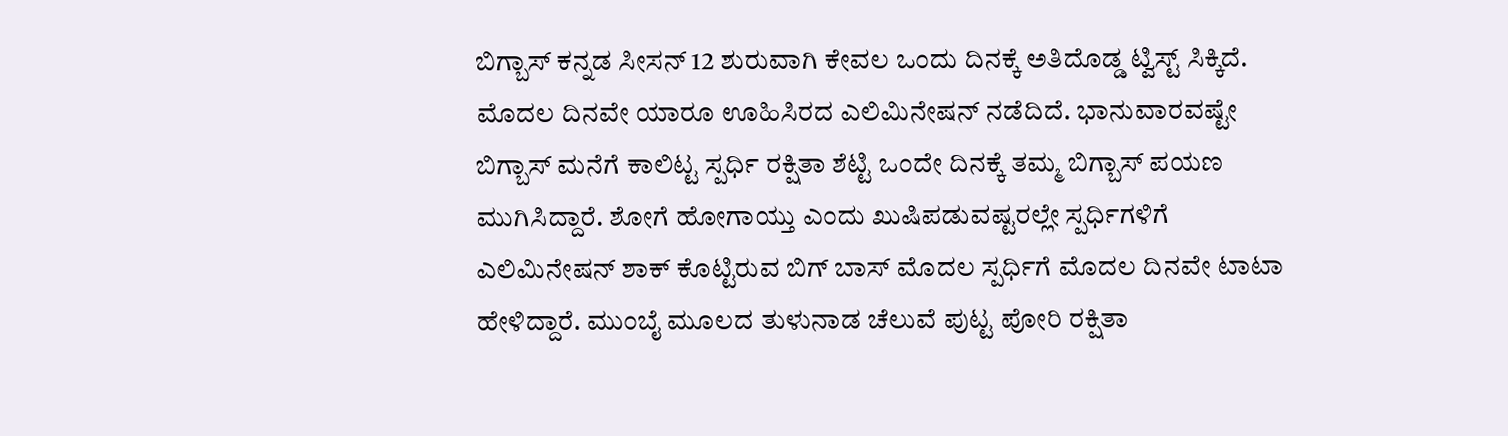ಬಿಗ್ಬಾಸ್ ಕನ್ನಡ ಸೀಸನ್ 12 ಶುರುವಾಗಿ ಕೇವಲ ಒಂದು ದಿನಕ್ಕೆ ಅತಿದೊಡ್ಡ ಟ್ವಿಸ್ಟ್ ಸಿಕ್ಕಿದೆ. ಮೊದಲ ದಿನವೇ ಯಾರೂ ಊಹಿಸಿರದ ಎಲಿಮಿನೇಷನ್ ನಡೆದಿದೆ. ಭಾನುವಾರವಷ್ಟೇ ಬಿಗ್ಬಾಸ್ ಮನೆಗೆ ಕಾಲಿಟ್ಟ ಸ್ಪರ್ಧಿ ರಕ್ಷಿತಾ ಶೆಟ್ಟಿ ಒಂದೇ ದಿನಕ್ಕೆ ತಮ್ಮ ಬಿಗ್ಬಾಸ್ ಪಯಣ ಮುಗಿಸಿದ್ದಾರೆ. ಶೋಗೆ ಹೋಗಾಯ್ತು ಎಂದು ಖುಷಿಪಡುವಷ್ಟರಲ್ಲೇ ಸ್ಪರ್ಧಿಗಳಿಗೆ ಎಲಿಮಿನೇಷನ್ ಶಾಕ್ ಕೊಟ್ಟಿರುವ ಬಿಗ್ ಬಾಸ್ ಮೊದಲ ಸ್ಪರ್ಧಿಗೆ ಮೊದಲ ದಿನವೇ ಟಾಟಾ ಹೇಳಿದ್ದಾರೆ. ಮುಂಬೈ ಮೂಲದ ತುಳುನಾಡ ಚೆಲುವೆ ಪುಟ್ಟ ಪೋರಿ ರಕ್ಷಿತಾ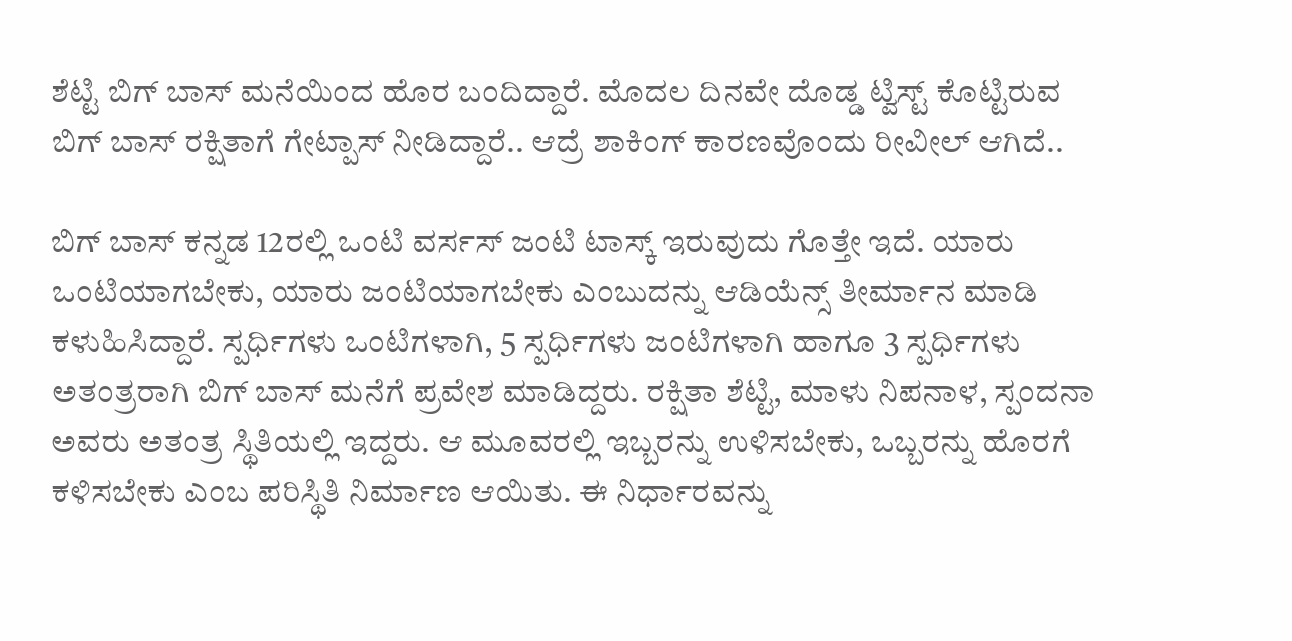ಶೆಟ್ಟಿ ಬಿಗ್ ಬಾಸ್ ಮನೆಯಿಂದ ಹೊರ ಬಂದಿದ್ದಾರೆ. ಮೊದಲ ದಿನವೇ ದೊಡ್ಡ ಟ್ವಿಸ್ಟ್ ಕೊಟ್ಟಿರುವ ಬಿಗ್ ಬಾಸ್ ರಕ್ಷಿತಾಗೆ ಗೇಟ್ಪಾಸ್ ನೀಡಿದ್ದಾರೆ.. ಆದ್ರೆ ಶಾಕಿಂಗ್ ಕಾರಣವೊಂದು ರೀವೀಲ್ ಆಗಿದೆ..

ಬಿಗ್ ಬಾಸ್ ಕನ್ನಡ 12ರಲ್ಲಿ ಒಂಟಿ ವರ್ಸಸ್ ಜಂಟಿ ಟಾಸ್ಕ್ ಇರುವುದು ಗೊತ್ತೇ ಇದೆ. ಯಾರು ಒಂಟಿಯಾಗಬೇಕು, ಯಾರು ಜಂಟಿಯಾಗಬೇಕು ಎಂಬುದನ್ನು ಆಡಿಯೆನ್ಸ್ ತೀರ್ಮಾನ ಮಾಡಿ ಕಳುಹಿಸಿದ್ದಾರೆ. ಸ್ಪರ್ಧಿಗಳು ಒಂಟಿಗಳಾಗಿ, 5 ಸ್ಪರ್ಧಿಗಳು ಜಂಟಿಗಳಾಗಿ ಹಾಗೂ 3 ಸ್ಪರ್ಧಿಗಳು ಅತಂತ್ರರಾಗಿ ಬಿಗ್ ಬಾಸ್ ಮನೆಗೆ ಪ್ರವೇಶ ಮಾಡಿದ್ದರು. ರಕ್ಷಿತಾ ಶೆಟ್ಟಿ, ಮಾಳು ನಿಪನಾಳ, ಸ್ಪಂದನಾ ಅವರು ಅತಂತ್ರ ಸ್ಥಿತಿಯಲ್ಲಿ ಇದ್ದರು. ಆ ಮೂವರಲ್ಲಿ ಇಬ್ಬರನ್ನು ಉಳಿಸಬೇಕು, ಒಬ್ಬರನ್ನು ಹೊರಗೆ ಕಳಿಸಬೇಕು ಎಂಬ ಪರಿಸ್ಥಿತಿ ನಿರ್ಮಾಣ ಆಯಿತು. ಈ ನಿರ್ಧಾರವನ್ನು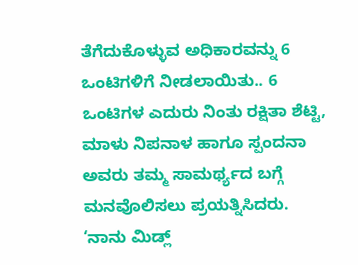ತೆಗೆದುಕೊಳ್ಳುವ ಅಧಿಕಾರವನ್ನು 6 ಒಂಟಿಗಳಿಗೆ ನೀಡಲಾಯಿತು.. 6 ಒಂಟಿಗಳ ಎದುರು ನಿಂತು ರಕ್ಷಿತಾ ಶೆಟ್ಟಿ, ಮಾಳು ನಿಪನಾಳ ಹಾಗೂ ಸ್ಪಂದನಾ ಅವರು ತಮ್ಮ ಸಾಮರ್ಥ್ಯದ ಬಗ್ಗೆ ಮನವೊಲಿಸಲು ಪ್ರಯತ್ನಿಸಿದರು. ‘ನಾನು ಮಿಡ್ಲ್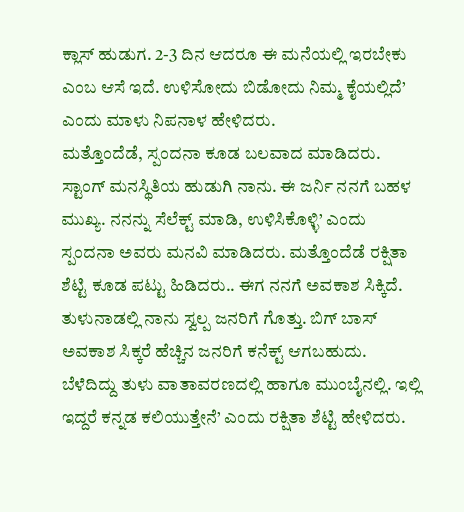ಕ್ಲಾಸ್ ಹುಡುಗ. 2-3 ದಿನ ಆದರೂ ಈ ಮನೆಯಲ್ಲಿ ಇರಬೇಕು ಎಂಬ ಆಸೆ ಇದೆ. ಉಳಿಸೋದು ಬಿಡೋದು ನಿಮ್ಮ ಕೈಯಲ್ಲಿದೆ’ ಎಂದು ಮಾಳು ನಿಪನಾಳ ಹೇಳಿದರು.
ಮತ್ತೊಂದೆಡೆ, ಸ್ಪಂದನಾ ಕೂಡ ಬಲವಾದ ಮಾಡಿದರು. ಸ್ಟಾಂಗ್ ಮನಸ್ಥಿತಿಯ ಹುಡುಗಿ ನಾನು. ಈ ಜರ್ನಿ ನನಗೆ ಬಹಳ ಮುಖ್ಯ. ನನನ್ನು ಸೆಲೆಕ್ಟ್ ಮಾಡಿ, ಉಳಿಸಿಕೊಳ್ಳಿ’ ಎಂದು ಸ್ಪಂದನಾ ಅವರು ಮನವಿ ಮಾಡಿದರು. ಮತ್ತೊಂದೆಡೆ ರಕ್ಷಿತಾ ಶೆಟ್ಟಿ ಕೂಡ ಪಟ್ಟು ಹಿಡಿದರು.. ಈಗ ನನಗೆ ಅವಕಾಶ ಸಿಕ್ಕಿದೆ. ತುಳುನಾಡಲ್ಲಿ ನಾನು ಸ್ವಲ್ಪ ಜನರಿಗೆ ಗೊತ್ತು. ಬಿಗ್ ಬಾಸ್ ಅವಕಾಶ ಸಿಕ್ಕರೆ ಹೆಚ್ಚಿನ ಜನರಿಗೆ ಕನೆಕ್ಟ್ ಆಗಬಹುದು. ಬೆಳೆದಿದ್ದು ತುಳು ವಾತಾವರಣದಲ್ಲಿ ಹಾಗೂ ಮುಂಬೈನಲ್ಲಿ. ಇಲ್ಲಿ ಇದ್ದರೆ ಕನ್ನಡ ಕಲಿಯುತ್ತೇನೆ’ ಎಂದು ರಕ್ಷಿತಾ ಶೆಟ್ಟಿ ಹೇಳಿದರು.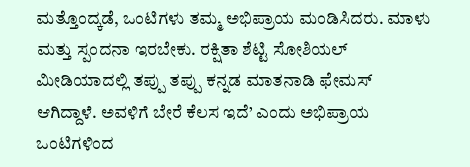ಮತ್ತೊಂದ್ಕಡೆ, ಒಂಟಿಗಳು ತಮ್ಮ ಅಭಿಪ್ರಾಯ ಮಂಡಿಸಿದರು. ಮಾಳು ಮತ್ತು ಸ್ಪಂದನಾ ಇರಬೇಕು. ರಕ್ಷಿತಾ ಶೆಟ್ಟಿ ಸೋಶಿಯಲ್ ಮೀಡಿಯಾದಲ್ಲಿ ತಪ್ಪು ತಪ್ಪು ಕನ್ನಡ ಮಾತನಾಡಿ ಫೇಮಸ್ ಆಗಿದ್ದಾಳೆ. ಅವಳಿಗೆ ಬೇರೆ ಕೆಲಸ ಇದೆ’ ಎಂದು ಅಭಿಪ್ರಾಯ ಒಂಟಿಗಳಿಂದ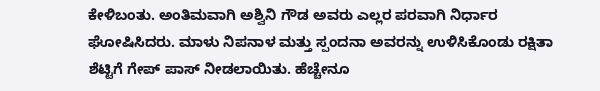ಕೇಳಿಬಂತು. ಅಂತಿಮವಾಗಿ ಅಶ್ವಿನಿ ಗೌಡ ಅವರು ಎಲ್ಲರ ಪರವಾಗಿ ನಿರ್ಧಾರ ಘೋಷಿಸಿದರು. ಮಾಳು ನಿಪನಾಳ ಮತ್ತು ಸ್ಪಂದನಾ ಅವರನ್ನು ಉಳಿಸಿಕೊಂಡು ರಕ್ಷಿತಾ ಶೆಟ್ಟಿಗೆ ಗೇಪ್ ಪಾಸ್ ನೀಡಲಾಯಿತು. ಹೆಚ್ಚೇನೂ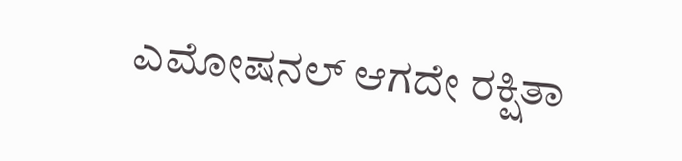ಎಮೋಷನಲ್ ಆಗದೇ ರಕ್ಷಿತಾ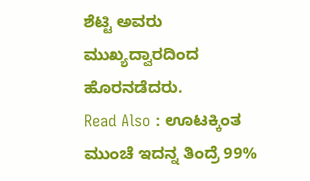ಶೆಟ್ಟಿ ಅವರು ಮುಖ್ಯದ್ವಾರದಿಂದ ಹೊರನಡೆದರು.
Read Also : ಊಟಕ್ಕಿಂತ ಮುಂಚೆ ಇದನ್ನ ತಿಂದ್ರೆ 99%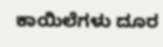ಕಾಯಿಲೆಗಳು ದೂರ